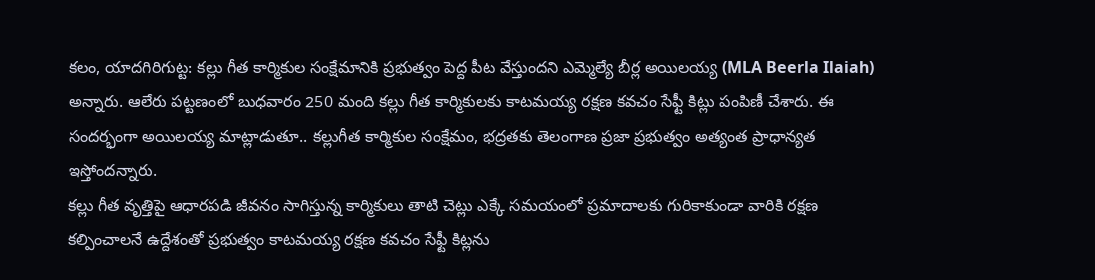కలం, యాదగిరిగుట్ట: కల్లు గీత కార్మికుల సంక్షేమానికి ప్రభుత్వం పెద్ద పీట వేస్తుందని ఎమ్మెల్యే బీర్ల అయిలయ్య (MLA Beerla Ilaiah) అన్నారు. ఆలేరు పట్టణంలో బుధవారం 250 మంది కల్లు గీత కార్మికులకు కాటమయ్య రక్షణ కవచం సేఫ్టీ కిట్లు పంపిణీ చేశారు. ఈ సందర్భంగా అయిలయ్య మాట్లాడుతూ.. కల్లుగీత కార్మికుల సంక్షేమం, భద్రతకు తెలంగాణ ప్రజా ప్రభుత్వం అత్యంత ప్రాధాన్యత ఇస్తోందన్నారు.
కల్లు గీత వృత్తిపై ఆధారపడి జీవనం సాగిస్తున్న కార్మికులు తాటి చెట్లు ఎక్కే సమయంలో ప్రమాదాలకు గురికాకుండా వారికి రక్షణ కల్పించాలనే ఉద్దేశంతో ప్రభుత్వం కాటమయ్య రక్షణ కవచం సేఫ్టీ కిట్లను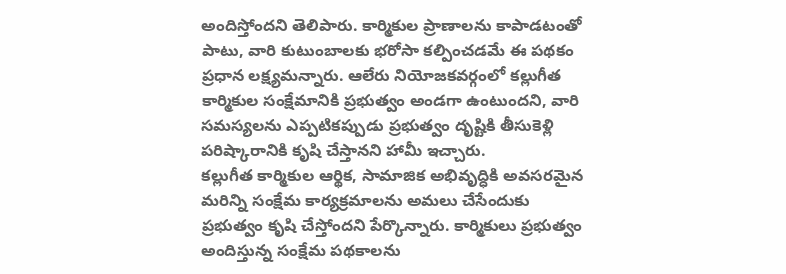అందిస్తోందని తెలిపారు. కార్మికుల ప్రాణాలను కాపాడటంతో పాటు, వారి కుటుంబాలకు భరోసా కల్పించడమే ఈ పథకం ప్రధాన లక్ష్యమన్నారు. ఆలేరు నియోజకవర్గంలో కల్లుగీత కార్మికుల సంక్షేమానికి ప్రభుత్వం అండగా ఉంటుందని, వారి సమస్యలను ఎప్పటికప్పుడు ప్రభుత్వం దృష్టికి తీసుకెళ్లి పరిష్కారానికి కృషి చేస్తానని హామీ ఇచ్చారు.
కల్లుగీత కార్మికుల ఆర్థిక, సామాజిక అభివృద్ధికి అవసరమైన మరిన్ని సంక్షేమ కార్యక్రమాలను అమలు చేసేందుకు ప్రభుత్వం కృషి చేస్తోందని పేర్కొన్నారు. కార్మికులు ప్రభుత్వం అందిస్తున్న సంక్షేమ పథకాలను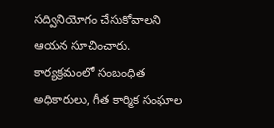సద్వినియోగం చేసుకోవాలని ఆయన సూచించారు. కార్యక్రమంలో సంబంధిత అధికారులు, గీత కార్మిక సంఘాల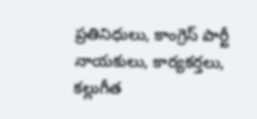ప్రతినిధులు, కాంగ్రెస్ పార్టీ నాయకులు, కార్యకర్తలు, కల్లుగీత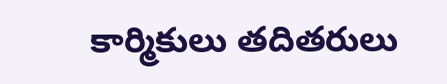కార్మికులు తదితరులు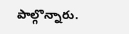పాల్గొన్నారు.